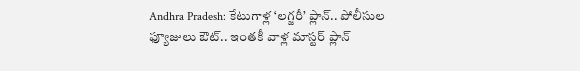Andhra Pradesh: కేటుగాళ్ల ‘లగ్జరీ’ ప్లాన్.. పోలీసుల ఫ్యూజులు ఔట్.. ఇంతకీ వాళ్ల మాస్టర్ ప్లాన్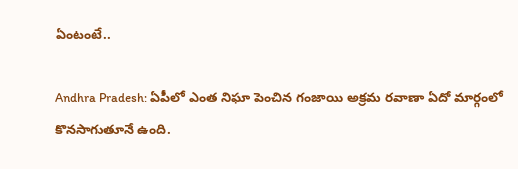ఏంటంటే..

Andhra Pradesh: ఏపీలో ఎంత నిఘా పెంచిన గంజాయి అక్రమ రవాణా ఏదో మార్గంలో కొనసాగుతూనే ఉంది.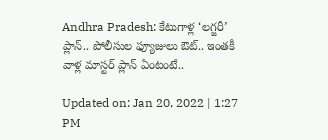Andhra Pradesh: కేటుగాళ్ల ‘లగ్జరీ’ ప్లాన్.. పోలీసుల ఫ్యూజులు ఔట్.. ఇంతకీ వాళ్ల మాస్టర్ ప్లాన్ ఏంటంటే..

Updated on: Jan 20, 2022 | 1:27 PM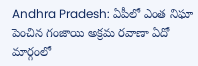Andhra Pradesh: ఏపీలో ఎంత నిఘా పెంచిన గంజాయి అక్రమ రవాణా ఏదో మార్గంలో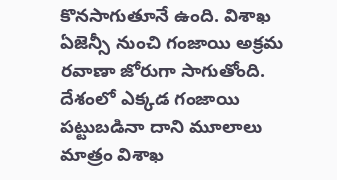కొనసాగుతూనే ఉంది. విశాఖ ఏజెన్సీ నుంచి గంజాయి అక్రమ రవాణా జోరుగా సాగుతోంది. దేశంలో ఎక్కడ గంజాయి పట్టుబడినా దాని మూలాలు మాత్రం విశాఖ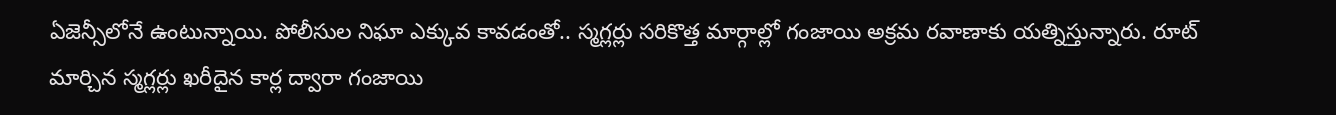ఏజెన్సీలోనే ఉంటున్నాయి. పోలీసుల నిఘా ఎక్కువ కావడంతో.. స్మగ్లర్లు సరికొత్త మార్గాల్లో గంజాయి అక్రమ రవాణాకు యత్నిస్తున్నారు. రూట్ మార్చిన స్మగ్లర్లు ఖరీదైన కార్ల ద్వారా గంజాయి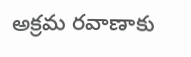అక్రమ రవాణాకు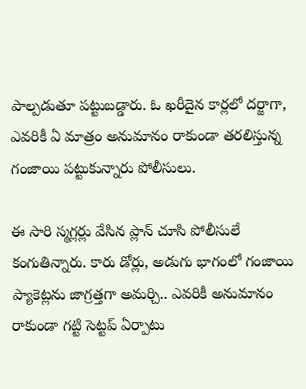పాల్పడుతూ పట్టుబడ్డారు. ఓ ఖరీదైన కార్లలో దర్జాగా, ఎవరికీ ఏ మాత్రం అనుమానం రాకుండా తరలిస్తున్న గంజాయి పట్టుకున్నారు పోలీసులు.

ఈ సారి స్మగ్లర్లు వేసిన ప్లాన్‌ చూసి పోలీసులే కంగుతిన్నారు. కారు డోర్లు, అడుగు భాగంలో గంజాయి ప్యాకెట్లను జాగ్రత్తగా అమర్చి.. ఎవరికీ అనుమానం రాకుండా గట్టి సెట్టప్‌ ఏర్పాటు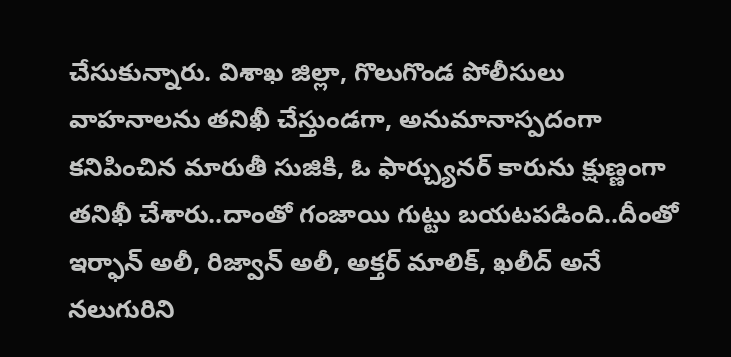చేసుకున్నారు. విశాఖ జిల్లా, గొలుగొండ పోలీసులు వాహనాలను తనిఖీ చేస్తుండగా, అనుమానాస్పదంగా కనిపించిన మారుతీ సుజికి, ఓ ఫార్చ్యునర్‌ కారును క్షుణ్ణంగా తనిఖీ చేశారు..దాంతో గంజాయి గుట్టు బయటపడింది..దీంతో ఇర్ఫాన్ అలీ, రిజ్వాన్ అలీ, అక్తర్ మాలిక్, ఖలీద్ అనే నలుగురిని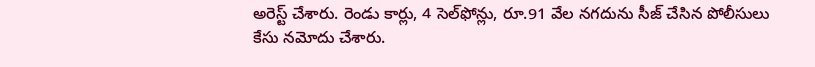అరెస్ట్ చేశారు. రెండు కార్లు, 4 సెల్‌ఫోన్లు, రూ.91 వేల నగదును సీజ్ చేసిన పోలీసులు కేసు నమోదు చేశారు.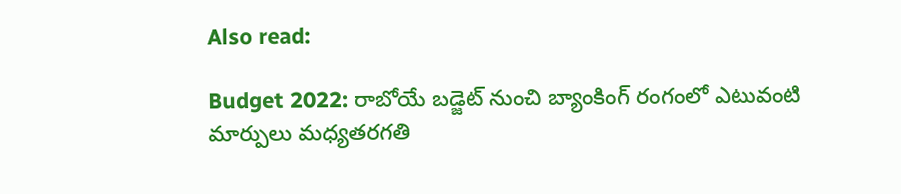Also read:

Budget 2022: రాబోయే బడ్జెట్ నుంచి బ్యాంకింగ్ రంగంలో ఎటువంటి మార్పులు మధ్యతరగతి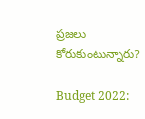ప్రజలు కోరుకుంటున్నారు?

Budget 2022: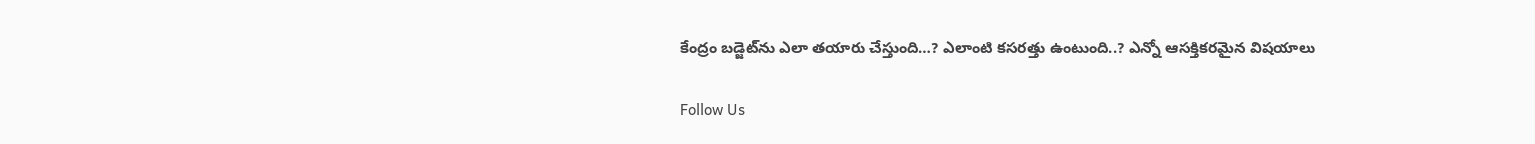కేంద్రం బ‌డ్జెట్‌ను ఎలా త‌యారు చేస్తుంది…? ఎలాంటి కసరత్తు ఉంటుంది..? ఎన్నో ఆసక్తికరమైన విషయాలు

Follow Us